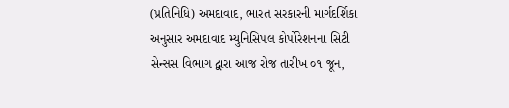(પ્રતિનિધિ) અમદાવાદ, ભારત સરકારની માર્ગદર્શિકા અનુસાર અમદાવાદ મ્યુનિસિપલ કોર્પોરેશનના સિટી સેન્સસ વિભાગ દ્વારા આજ રોજ તારીખ ૦૧ જૂન,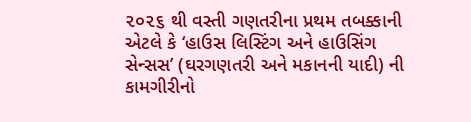૨૦૨૬ થી વસ્તી ગણતરીના પ્રથમ તબક્કાની એટલે કે ‘હાઉસ લિસ્ટિંગ અને હાઉસિંગ સેન્સસ’ (ઘરગણતરી અને મકાનની યાદી) ની કામગીરીનો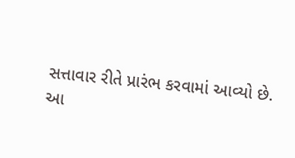સત્તાવાર રીતે પ્રારંભ કરવામાં આવ્યો છે.
આ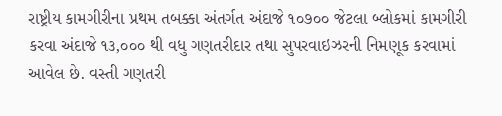રાષ્ટ્રીય કામગીરીના પ્રથમ તબક્કા અંતર્ગત અંદાજે ૧૦૭૦૦ જેટલા બ્લોકમાં કામગીરી કરવા અંદાજે ૧૩,૦૦૦ થી વધુ ગણતરીદાર તથા સુપરવાઇઝરની નિમણૂક કરવામાં આવેલ છે. વસ્તી ગણતરી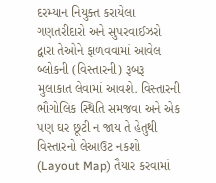દરમ્યાન નિયુક્ત કરાયેલા ગણતરીદારો અને સુપરવાઈઝરો દ્વારા તેઓને ફાળવવામાં આવેલ બ્લોકની (વિસ્તારની) રૂબરૂ મુલાકાત લેવામાં આવશે. વિસ્તારની ભૌગોલિક સ્થિતિ સમજવા અને એક પણ ઘર છૂટી ન જાય તે હેતુથી વિસ્તારનો લેઆઉટ નકશો (Layout Map) તૈયાર કરવામાં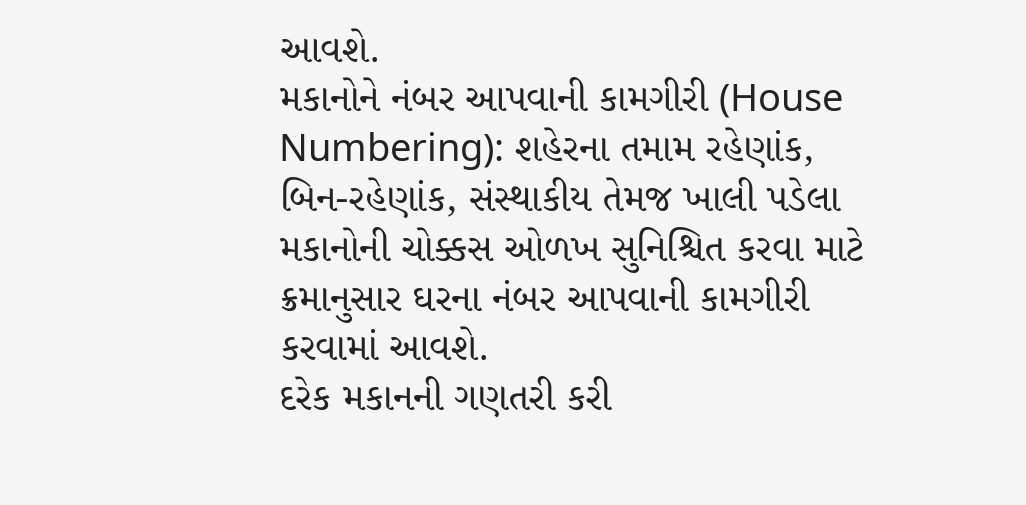આવશે.
મકાનોને નંબર આપવાની કામગીરી (House Numbering): શહેરના તમામ રહેણાંક, બિન-રહેણાંક, સંસ્થાકીય તેમજ ખાલી પડેલા મકાનોની ચોક્કસ ઓળખ સુનિશ્ચિત કરવા માટે ક્રમાનુસાર ઘરના નંબર આપવાની કામગીરી કરવામાં આવશે.
દરેક મકાનની ગણતરી કરી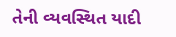તેની વ્યવસ્થિત યાદી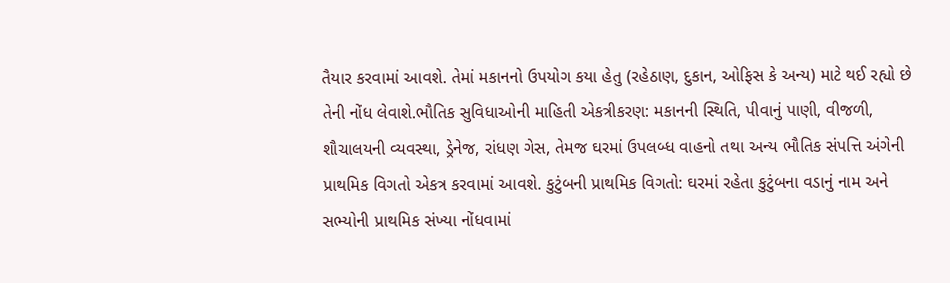તૈયાર કરવામાં આવશે. તેમાં મકાનનો ઉપયોગ કયા હેતુ (રહેઠાણ, દુકાન, ઓફિસ કે અન્ય) માટે થઈ રહ્યો છે તેની નોંધ લેવાશે.ભૌતિક સુવિધાઓની માહિતી એકત્રીકરણ: મકાનની સ્થિતિ, પીવાનું પાણી, વીજળી, શૌચાલયની વ્યવસ્થા, ડ્રેનેજ, રાંધણ ગેસ, તેમજ ઘરમાં ઉપલબ્ધ વાહનો તથા અન્ય ભૌતિક સંપત્તિ અંગેની પ્રાથમિક વિગતો એકત્ર કરવામાં આવશે. કુટુંબની પ્રાથમિક વિગતો: ઘરમાં રહેતા કુટુંબના વડાનું નામ અને સભ્યોની પ્રાથમિક સંખ્યા નોંધવામાં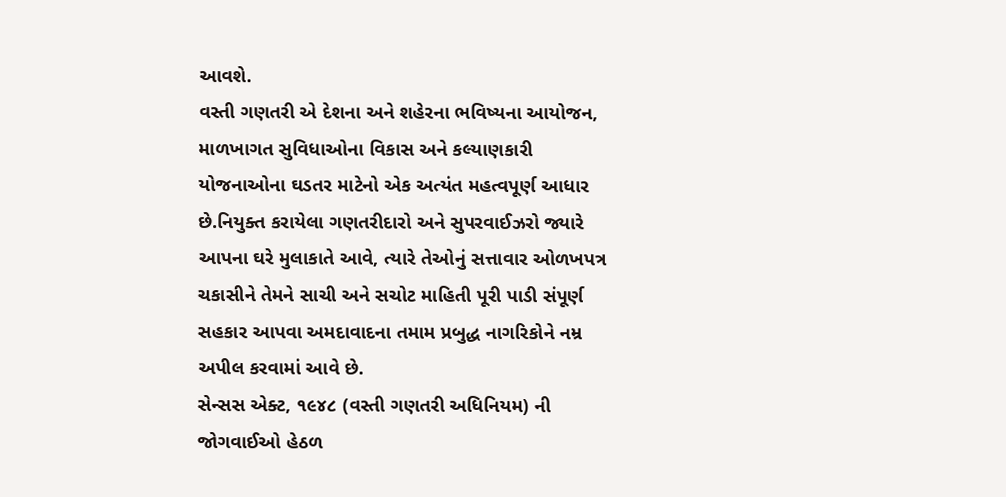આવશે.
વસ્તી ગણતરી એ દેશના અને શહેરના ભવિષ્યના આયોજન, માળખાગત સુવિધાઓના વિકાસ અને કલ્યાણકારી યોજનાઓના ઘડતર માટેનો એક અત્યંત મહત્વપૂર્ણ આધાર છે.નિયુક્ત કરાયેલા ગણતરીદારો અને સુપરવાઈઝરો જ્યારે આપના ઘરે મુલાકાતે આવે, ત્યારે તેઓનું સત્તાવાર ઓળખપત્ર ચકાસીને તેમને સાચી અને સચોટ માહિતી પૂરી પાડી સંપૂર્ણ સહકાર આપવા અમદાવાદના તમામ પ્રબુદ્ધ નાગરિકોને નમ્ર અપીલ કરવામાં આવે છે.
સેન્સસ એક્ટ, ૧૯૪૮ (વસ્તી ગણતરી અધિનિયમ) ની જોગવાઈઓ હેઠળ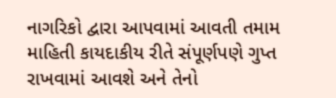નાગરિકો દ્વારા આપવામાં આવતી તમામ માહિતી કાયદાકીય રીતે સંપૂર્ણપણે ગુપ્ત રાખવામાં આવશે અને તેનો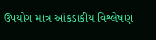ઉપયોગ માત્ર આંકડાકીય વિશ્લેષણ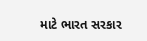માટે ભારત સરકાર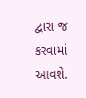દ્વારા જ કરવામાં આવશે.